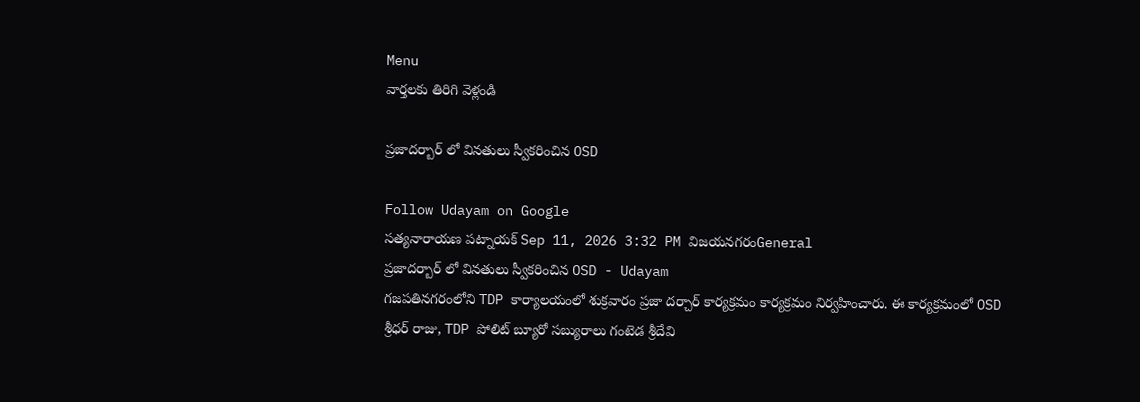Menu
వార్తలకు తిరిగి వెళ్లండి

ప్రజాదర్బార్ లో వినతులు స్వీకరించిన OSD

Follow Udayam on Google
సత్యనారాయణ పట్నాయక్ Sep 11, 2026 3:32 PM విజయనగరంGeneral
ప్రజాదర్బార్ లో వినతులు స్వీకరించిన OSD - Udayam
గజపతినగరంలోని TDP కార్యాలయంలో శుక్రవారం ప్రజా దర్చార్‌ కార్యక్రమం కార్యక్రమం నిర్వహించారు. ఈ కార్యక్రమంలో OSD శ్రీధర్ రాజు, TDP పోలిట్ బ్యూరో సబ్యురాలు గంటెడ శ్రీదేవి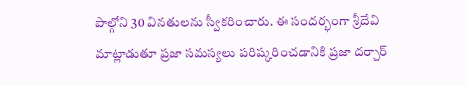పాల్గోని 30 వినతులను స్వీకరించారు. ఈ సందర్భంగా శ్రీదేవి మాట్లాడుతూ ప్రజా సమస్యలు పరిష్కరించడానికి ప్రజా దర్చార్‌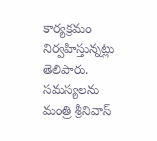కార్యక్రమం నిర్వహిస్తున్నట్లు తెలిపారు. సమస్యలను మంత్రి శ్రీనివాస్‌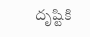దృష్టికి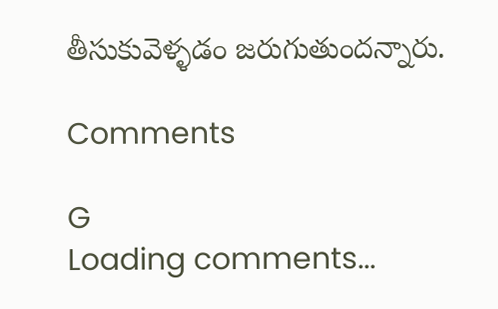తీసుకువెళ్ళడం జరుగుతుందన్నారు.

Comments

G
Loading comments...